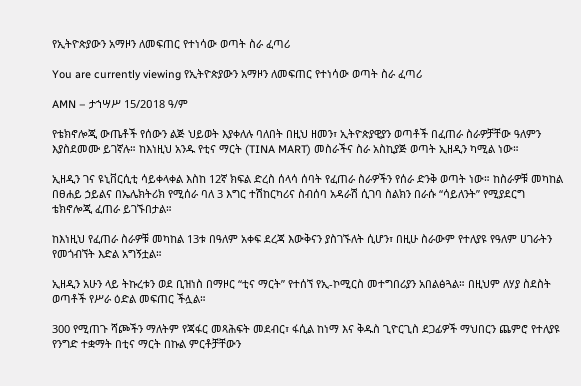የኢትዮጵያውን አማዞን ለመፍጠር የተነሳው ወጣት ስራ ፈጣሪ

You are currently viewing የኢትዮጵያውን አማዞን ለመፍጠር የተነሳው ወጣት ስራ ፈጣሪ

AMN – ታኀሣሥ 15/2ዐ18 ዓ/ም

የቴክኖሎጂ ውጤቶች የሰውን ልጅ ህይወት እያቀለሉ ባለበት በዚህ ዘመን፣ ኢትዮጵያዊያን ወጣቶች በፈጠራ ስራዎቻቸው ዓለምን እያስደመሙ ይገኛሉ። ከእነዚህ አንዱ የቲና ማርት (TINA MART) መስራችና ስራ አስኪያጅ ወጣት ኢዘዲን ካሚል ነው።

ኢዘዲን ገና ዩኒቨርሲቲ ሳይቀላቀል እስከ 12ኛ ክፍል ድረስ ሰላሳ ሰባት የፈጠራ ስራዎችን የሰራ ድንቅ ወጣት ነው። ከስራዎቹ መካከል በፀሐይ ኃይልና በኤሌክትሪክ የሚሰራ ባለ 3 እግር ተሽከርካሪና ስብሰባ አዳራሽ ሲገባ ስልክን በራሱ “ሳይለንት” የሚያደርግ ቴክኖሎጂ ፈጠራ ይገኙበታል።

ከእነዚህ የፈጠራ ስራዎቹ መካከል 13ቱ በዓለም አቀፍ ደረጃ እውቅናን ያስገኙለት ሲሆን፣ በዚሁ ስራውም የተለያዩ የዓለም ሀገራትን የመጎብኘት እድል አግኝቷል።

ኢዘዲን አሁን ላይ ትኩረቱን ወደ ቢዝነስ በማዞር “ቲና ማርት” የተሰኘ የኢ-ኮሚርስ መተግበሪያን አበልፅጓል። በዚህም ለሃያ ስደስት ወጣቶች የሥራ ዕድል መፍጠር ችሏል።

300 የሚጠጉ ሻጮችን ማለትም የጃፋር መጻሕፍት መደብር፣ ፋሲል ከነማ እና ቅዱስ ጊዮርጊስ ደጋፊዎች ማህበርን ጨምሮ የተለያዩ የንግድ ተቋማት በቲና ማርት በኩል ምርቶቻቸውን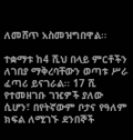ለመሸጥ አስመዝግበዋል፡፡

ተቋማቱ ከ4 ሺህ በላይ ምርቶችን ለገበያ ማቅረባቸውን ወጣቱ ሥራ ፈጣሪ ይናገራል፡፡ 17 ሺ የተመዘገቡ ገዢዎች ያለው ሲሆን፣ በየትኛውም ቦታና የዓለም ክፍል ለሚገኙ ደንበኞች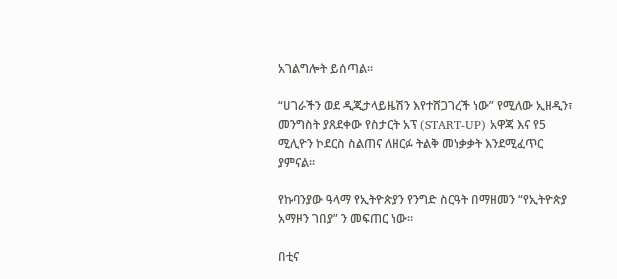አገልግሎት ይሰጣል።

“ሀገራችን ወደ ዲጂታላይዜሽን እየተሸጋገረች ነው” የሚለው ኢዘዲን፣ መንግስት ያጸደቀው የስታርት አፕ (START-UP) አዋጃ እና የ5 ሚሊዮን ኮደርስ ስልጠና ለዘርፉ ትልቅ መነቃቃት እንደሚፈጥር ያምናል።

የኩባንያው ዓላማ የኢትዮጵያን የንግድ ስርዓት በማዘመን “የኢትዮጵያ አማዞን ገበያ” ን መፍጠር ነው።

በቲና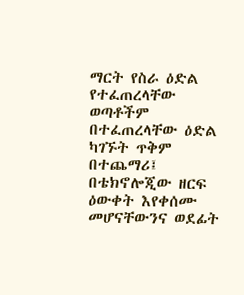ማርት የስራ ዕድል የተፈጠረላቸው ወጣቶችም በተፈጠረላቸው ዕድል ካገኙት ጥቅም በተጨማሪ፤ በቴክኖሎጂው ዘርፍ ዕውቀት እየቀሰሙ መሆናቸውንና ወደፊት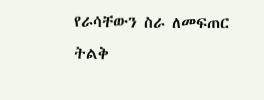የራሳቸውን ስራ ለመፍጠር ትልቅ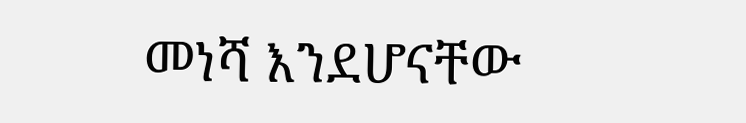መነሻ እንደሆናቸው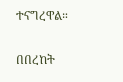ተናግረዋል።

በበረከት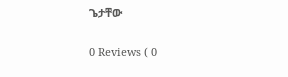ጌታቸው

0 Reviews ( 0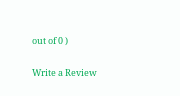out of 0 )

Write a Review